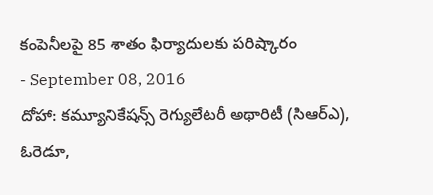కంపెనీలపై 85 శాతం ఫిర్యాదులకు పరిష్కారం
- September 08, 2016
దోహా: కమ్యూనికేషన్స్ రెగ్యులేటరీ అథారిటీ (సిఆర్ఎ), ఓరెడూ,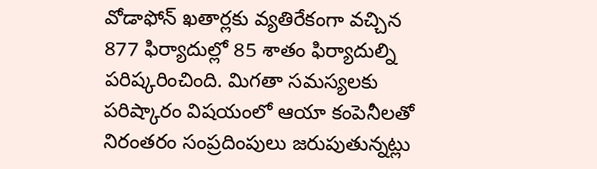వోడాఫోన్ ఖతార్లకు వ్యతిరేకంగా వచ్చిన 877 ఫిర్యాదుల్లో 85 శాతం ఫిర్యాదుల్ని పరిష్కరించింది. మిగతా సమస్యలకు పరిష్కారం విషయంలో ఆయా కంపెనీలతో నిరంతరం సంప్రదింపులు జరుపుతున్నట్లు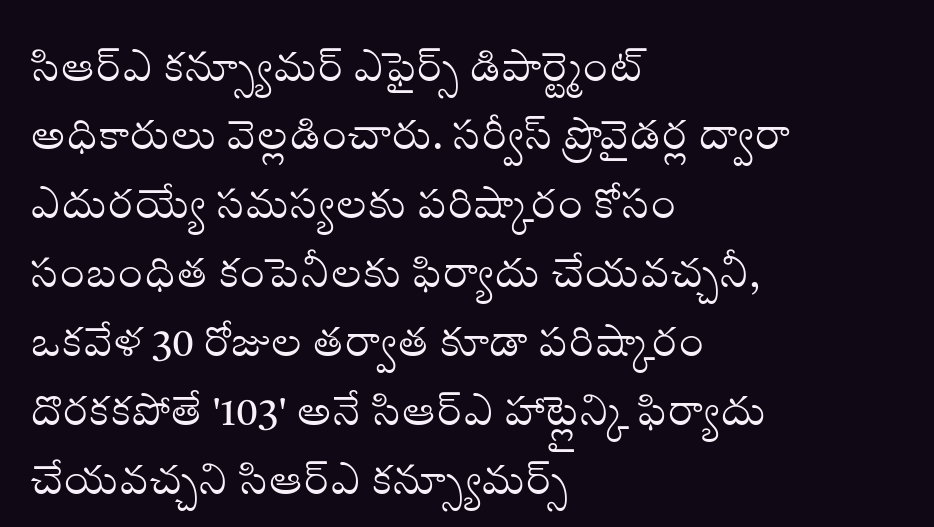సిఆర్ఎ కన్స్యూమర్ ఎఫైర్స్ డిపార్ట్మెంట్ అధికారులు వెల్లడించారు. సర్వీస్ ప్రొవైడర్ల ద్వారా ఎదురయ్యే సమస్యలకు పరిష్కారం కోసం సంబంధిత కంపెనీలకు ఫిర్యాదు చేయవచ్చనీ, ఒకవేళ 30 రోజుల తర్వాత కూడా పరిష్కారం దొరకకపోతే '103' అనే సిఆర్ఎ హాట్లైన్కి ఫిర్యాదు చేయవచ్చని సిఆర్ఎ కన్స్యూమర్స్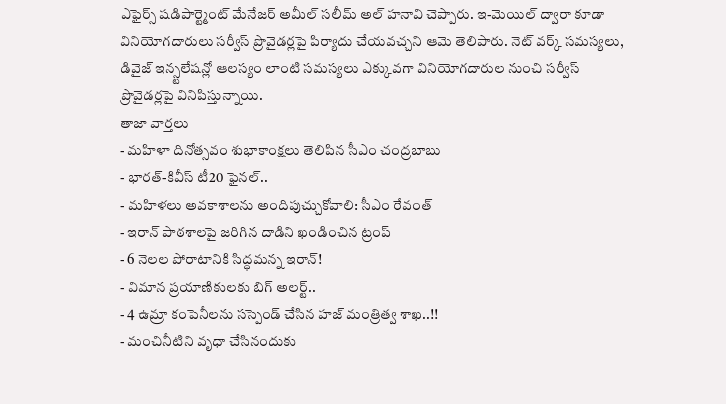ఎఫైర్స్ షడిపార్ట్మెంట్ మేనేజర్ అమీల్ సలీమ్ అల్ హనావి చెప్పారు. ఇ-మెయిల్ ద్వారా కూడా వినియోగదారులు సర్వీస్ ప్రొవైడర్లపై పిర్యాదు చేయవచ్చని ఆమె తెలిపారు. నెట్ వర్క్ సమస్యలు, డివైజ్ ఇన్స్టలేషన్లో ఆలస్యం లాంటి సమస్యలు ఎక్కువగా వినియోగదారుల నుంచి సర్వీస్ ప్రొవైడర్లపై వినిపిస్తున్నాయి.
తాజా వార్తలు
- మహిళా దినోత్సవం శుభాకాంక్షలు తెలిపిన సీఎం చంద్రబాబు
- భారత్-కివీస్ టీ20 ఫైనల్..
- మహిళలు అవకాశాలను అందిపుచ్చుకోవాలి: సీఎం రేవంత్
- ఇరాన్ పాఠశాలపై జరిగిన దాడిని ఖండించిన ట్రంప్
- 6 నెలల పోరాటానికి సిద్ధమన్న ఇరాన్!
- విమాన ప్రయాణికులకు బిగ్ అలర్ట్..
- 4 ఉమ్రా కంపెనీలను సస్పెండ్ చేసిన హజ్ మంత్రిత్వ శాఖ..!!
- మంచినీటిని వృధా చేసినందుకు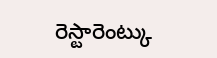రెస్టారెంట్కు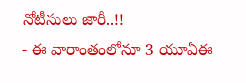నోటీసులు జారీ..!!
- ఈ వారాంతంలోనూ 3 యూఏఈ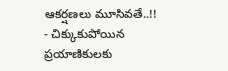ఆకర్షణలు మూసివతే..!!
- చిక్కుకుపోయిన ప్రయాణికులకు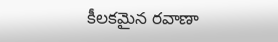కీలకమైన రవాణా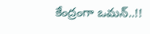కేంద్రంగా ఒమన్..!!